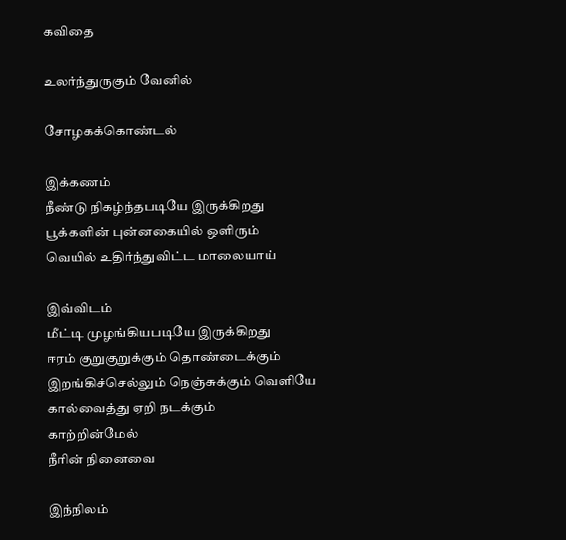கவிதை

உலர்ந்துருகும் வேனில்

சோழகக்கொண்டல்

இக்கணம்
நீண்டு நிகழ்ந்தபடியே இருக்கிறது
பூக்களின் புன்னகையில் ஒளிரும்
வெயில் உதிர்ந்துவிட்ட மாலையாய்

இவ்விடம்
மீட்டி முழங்கியபடியே இருக்கிறது
ஈரம் குறுகுறுக்கும் தொண்டைக்கும்
இறங்கிச்செல்லும் நெஞ்சுக்கும் வெளியே
கால்வைத்து ஏறி நடக்கும்
காற்றின்மேல்
நீரின் நினைவை

இந்நிலம்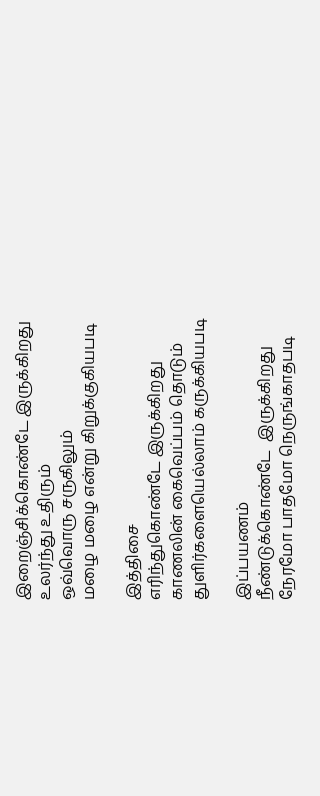இறைஞ்சிக்கொண்டே இருக்கிறது
உலர்ந்து உதிரும்
ஒவ்வொரு சருகிலும்
மழை மழை என்று கிறுக்குகியபடி

இத்திசை
எரிந்துகொண்டே இருக்கிறது
காணலின் கைவெப்பம் தொடும்
துளிர்களையெல்லாம் கருக்கியபடி

இப்பயணம்
நீண்டுக்கொண்டே  இருக்கிறது
நேரமோ பாதமோ நெருங்காதபடி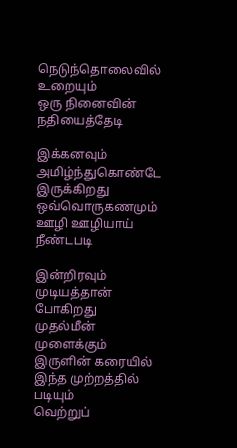நெடுந்தொலைவில் உறையும்
ஒரு நினைவின் நதியைத்தேடி

இக்கனவும்
அமிழ்ந்துகொண்டே  இருக்கிறது
ஒவ்வொருகணமும்
ஊழி ஊழியாய்
நீண்டபடி

இன்றிரவும்
முடியத்தான் போகிறது
முதல்மீன் முளைக்கும் இருளின் கரையில்
இந்த முற்றத்தில் படியும்
வெற்றுப்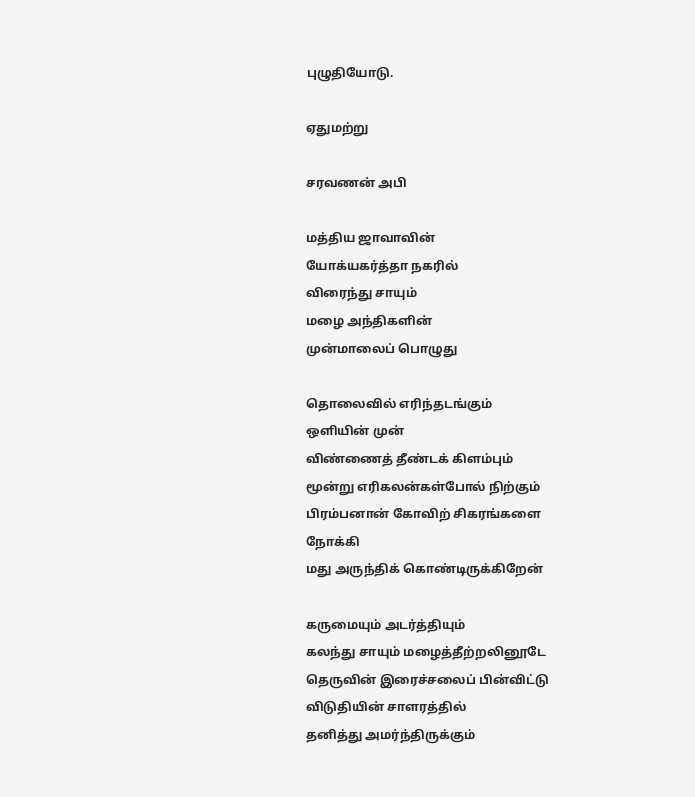புழுதியோடு.

ஏதுமற்று

சரவணன் அபி

மத்திய ஜாவாவின்
யோக்யகர்த்தா நகரில்
விரைந்து சாயும்
மழை அந்திகளின்
முன்மாலைப் பொழுது

தொலைவில் எரிந்தடங்கும்
ஒளியின் முன்
விண்ணைத் தீண்டக் கிளம்பும்
மூன்று எரிகலன்கள்போல் நிற்கும்
பிரம்பனான் கோவிற் சிகரங்களை
நோக்கி
மது அருந்திக் கொண்டிருக்கிறேன்

கருமையும் அடர்த்தியும்
கலந்து சாயும் மழைத்தீற்றலினூடே
தெருவின் இரைச்சலைப் பின்விட்டு
விடுதியின் சாளரத்தில்
தனித்து அமர்ந்திருக்கும்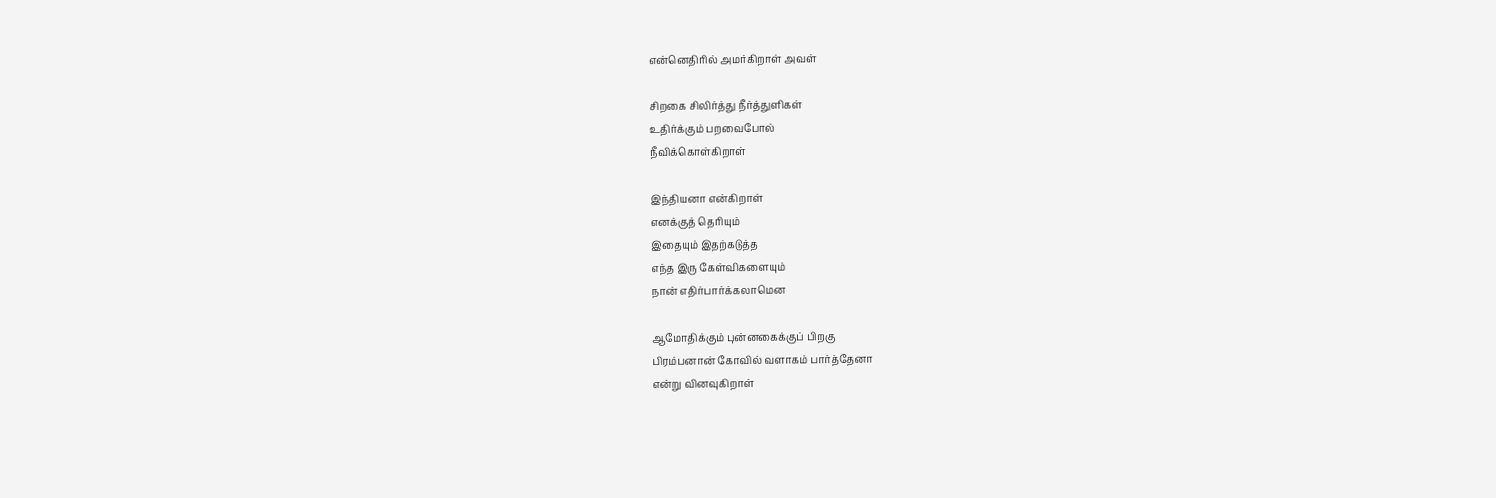என்னெதிரில் அமர்கிறாள் அவள்

சிறகை சிலிர்த்து நீர்த்துளிகள்
உதிர்க்கும் பறவைபோல்
நீவிக்கொள்கிறாள்

இந்தியனா என்கிறாள்
எனக்குத் தெரியும்
இதையும் இதற்கடுத்த
எந்த இரு கேள்விகளையும்
நான் எதிர்பார்க்கலாமென

ஆமோதிக்கும் புன்னகைக்குப் பிறகு
பிரம்பனான் கோவில் வளாகம் பார்த்தேனா
என்று வினவுகிறாள்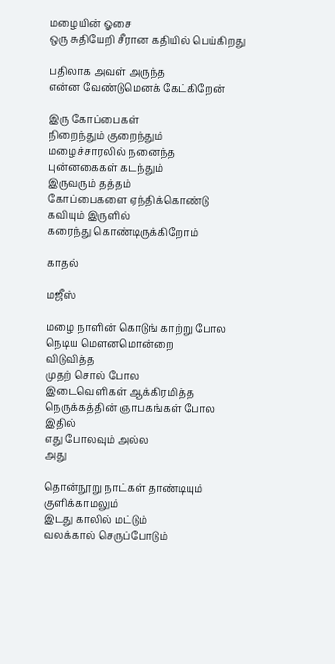மழையின் ஓசை
ஒரு சுதியேறி சீரான கதியில் பெய்கிறது

பதிலாக அவள் அருந்த
என்ன வேண்டுமெனக் கேட்கிறேன்

இரு கோப்பைகள்
நிறைந்தும் குறைந்தும்
மழைச்சாரலில் நனைந்த
புன்னகைகள் கடந்தும்
இருவரும் தத்தம்
கோப்பைகளை ஏந்திக்கொண்டு
கவியும் இருளில்
கரைந்து கொண்டிருக்கிறோம்

காதல்

மஜீஸ்

மழை நாளின் கொடுங் காற்று போல
நெடிய மௌனமொன்றை
விடுவித்த
முதற் சொல் போல
இடைவெளிகள் ஆக்கிரமித்த
நெருக்கத்தின் ஞாபகங்கள் போல
இதில்
எது போலவும் அல்ல
அது

தொன்நூறு நாட்கள் தாண்டியும்
குளிக்காமலும்
இடது காலில் மட்டும்
வலக்கால் செருப்போடும்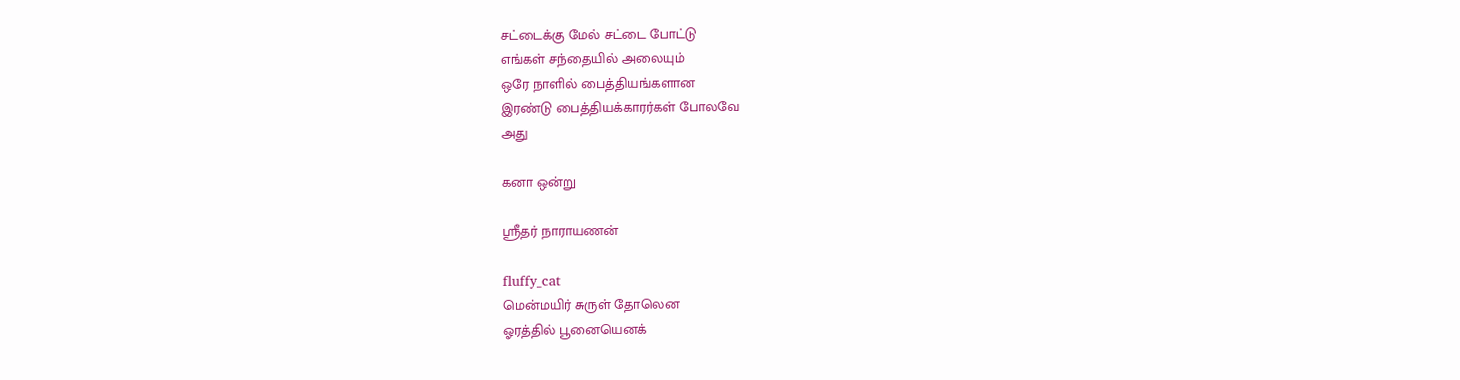சட்டைக்கு மேல் சட்டை போட்டு
எங்கள் சந்தையில் அலையும்
ஒரே நாளில் பைத்தியங்களான
இரண்டு பைத்தியக்காரர்கள் போலவே
அது

கனா ஒன்று

ஸ்ரீதர் நாராயணன்

fluffy_cat
மென்மயிர் சுருள் தோலென
ஓரத்தில் பூனையெனக்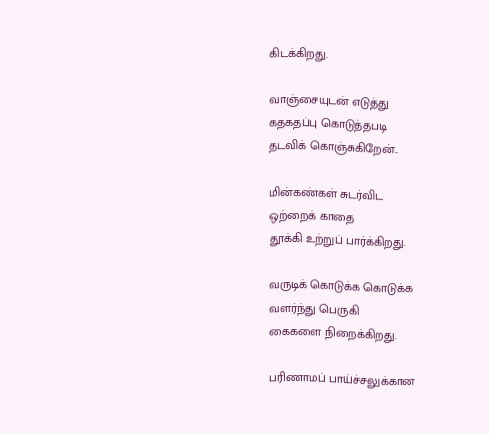கிடக்கிறது.

வாஞ்சையுடன் எடுத்து
கதகதப்பு கொடுத்தபடி
தடவிக் கொஞ்சுகிறேன்..

மின்கண்கள் சுடர்விட
ஒற்றைக் காதை
தூக்கி உற்றுப் பார்க்கிறது.

வருடிக் கொடுக்க கொடுக்க
வளர்ந்து பெருகி
கைகளை நிறைக்கிறது.

பரிணாமப் பாய்ச்சலுக்கான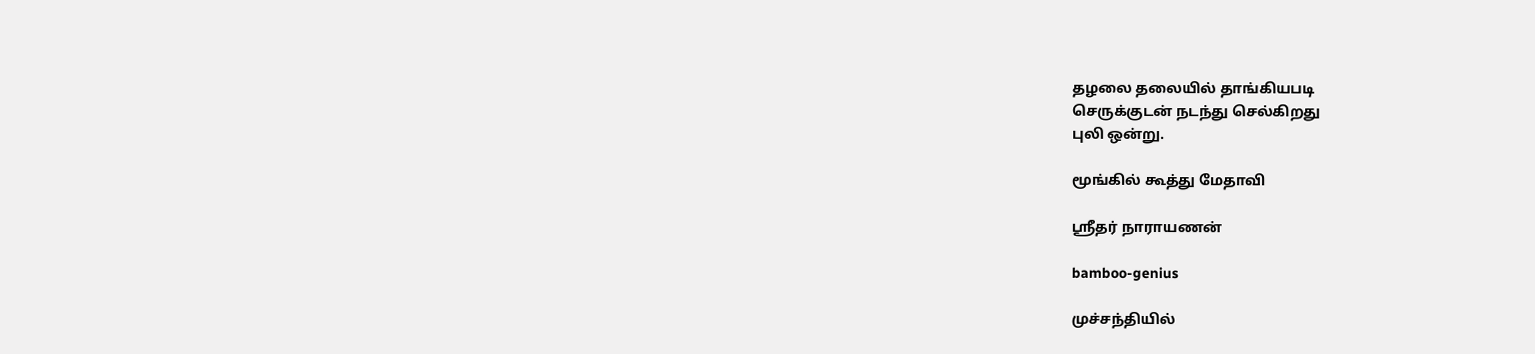தழலை தலையில் தாங்கியபடி
செருக்குடன் நடந்து செல்கிறது
புலி ஒன்று.

மூங்கில் கூத்து மேதாவி

ஸ்ரீதர் நாராயணன்

bamboo-genius

முச்சந்தியில்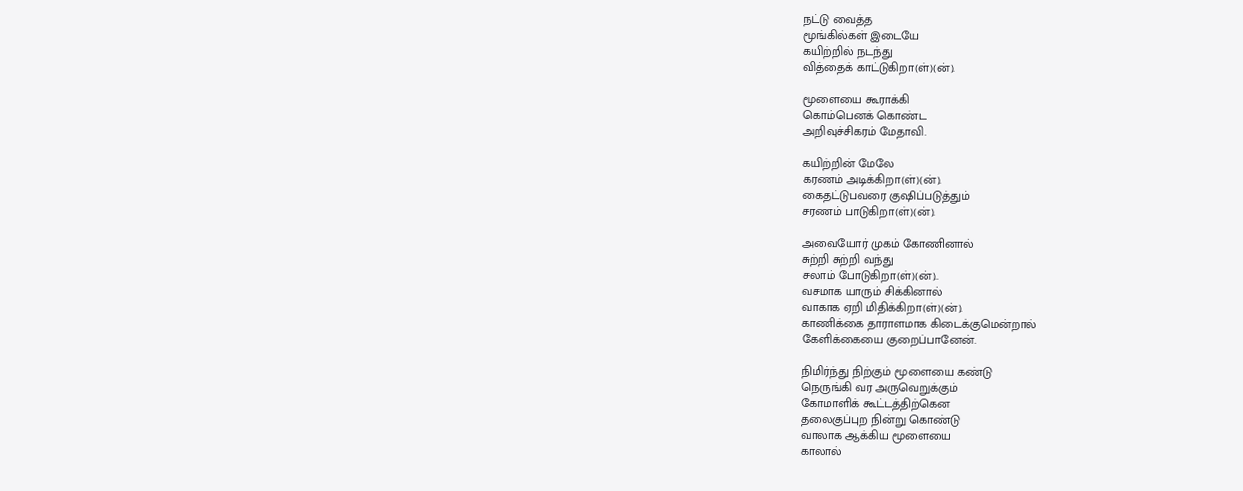நட்டு வைத்த
மூங்கில்கள் இடையே
கயிற்றில் நடந்து
வித்தைக் காட்டுகிறா(ள்)(ன்).

மூளையை கூராக்கி
கொம்பெனக் கொண்ட
அறிவுச்சிகரம் மேதாவி.

கயிற்றின் மேலே
கரணம் அடிக்கிறா(ள்)(ன்).
கைதட்டுபவரை குஷிப்படுத்தும்
சரணம் பாடுகிறா(ள்)(ன்).

அவையோர் முகம் கோணினால்
சுற்றி சுற்றி வந்து
சலாம் போடுகிறா(ள்)(ன்)..
வசமாக யாரும் சிக்கினால்
வாகாக ஏறி மிதிக்கிறா(ள்)(ன்).
காணிக்கை தாராளமாக கிடைக்குமென்றால்
கேளிக்கையை குறைப்பானேன்.

நிமிர்ந்து நிற்கும் மூளையை கண்டு
நெருங்கி வர அருவெறுக்கும்
கோமாளிக் கூட்டத்திற்கென
தலைகுப்புற நின்று கொண்டு
வாலாக ஆக்கிய மூளையை
காலால்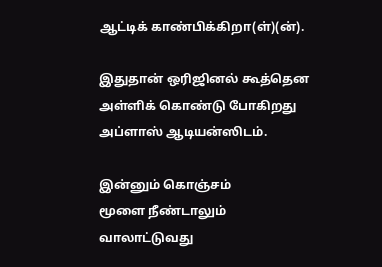ஆட்டிக் காண்பிக்கிறா(ள்)(ன்).

இதுதான் ஒரிஜினல் கூத்தென
அள்ளிக் கொண்டு போகிறது
அப்ளாஸ் ஆடியன்ஸிடம்.

இன்னும் கொஞ்சம்
மூளை நீண்டாலும்
வாலாட்டுவது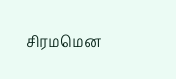சிரமமென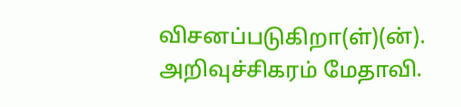விசனப்படுகிறா(ள்)(ன்).
அறிவுச்சிகரம் மேதாவி.